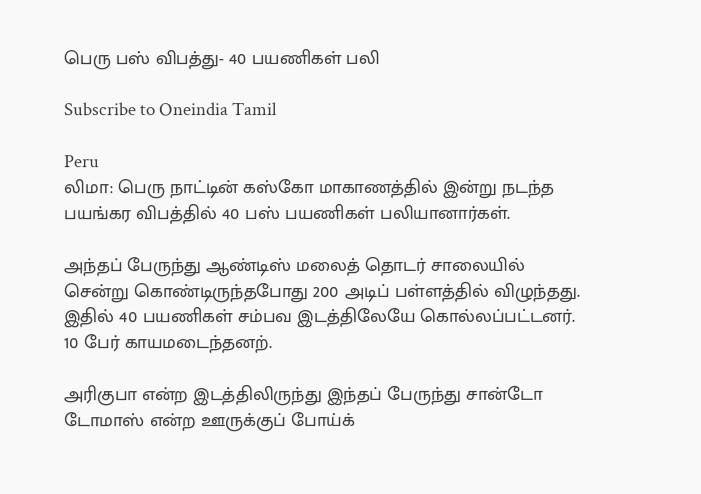பெரு பஸ் விபத்து- 40 பயணிகள் பலி

Subscribe to Oneindia Tamil

Peru
லிமா: பெரு நாட்டின் கஸ்கோ மாகாணத்தில் இன்று நடந்த பயங்கர விபத்தில் 40 பஸ் பயணிகள் பலியானார்கள்.

அந்தப் பேருந்து ஆண்டிஸ் மலைத் தொடர் சாலையில் சென்று கொண்டிருந்தபோது 200 அடிப் பள்ளத்தில் விழுந்தது. இதில் 40 பயணிகள் சம்பவ இடத்திலேயே கொல்லப்பட்டனர். 10 பேர் காயமடைந்தனற்.

அரிகுபா என்ற இடத்திலிருந்து இந்தப் பேருந்து சான்டோ டோமாஸ் என்ற ஊருக்குப் போய்க்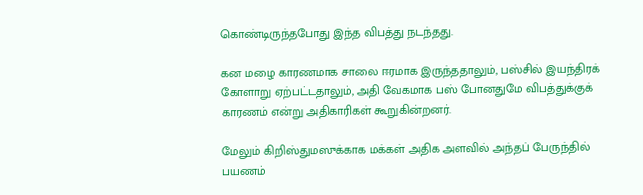கொண்டிருந்தபோது இந்த விபத்து நடந்தது.

கன மழை காரணமாக சாலை ஈரமாக இருந்ததாலும், பஸ்சில் இயந்திரக் கோளாறு ஏற்பட்டதாலும், அதி வேகமாக பஸ் போனதுமே விபத்துக்குக் காரணம் என்று அதிகாரிகள் கூறுகின்றனர்.

மேலும் கிறிஸ்துமஸுக்காக மக்கள் அதிக அளவில் அந்தப் பேருந்தில் பயணம்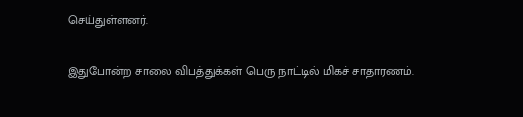செய்துள்ளனர்.

இதுபோன்ற சாலை விபத்துக்கள் பெரு நாட்டில் மிகச் சாதாரணம்.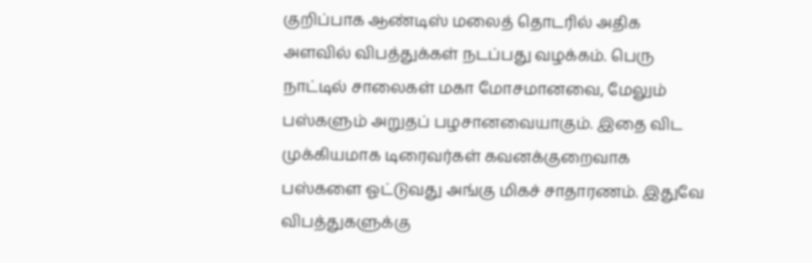குறிப்பாக ஆண்டிஸ் மலைத் தொடரில் அதிக அளவில் விபத்துக்கள் நடப்பது வழக்கம். பெரு நாட்டில் சாலைகள் மகா மோசமானவை, மேலும் பஸ்களும் அறுதப் பழசானவையாகும். இதை விட முக்கியமாக டிரைவர்கள் கவனக்குறைவாக பஸ்களை ஓட்டுவது அங்கு மிகச் சாதாரணம். இதுவே விபத்துகளுக்கு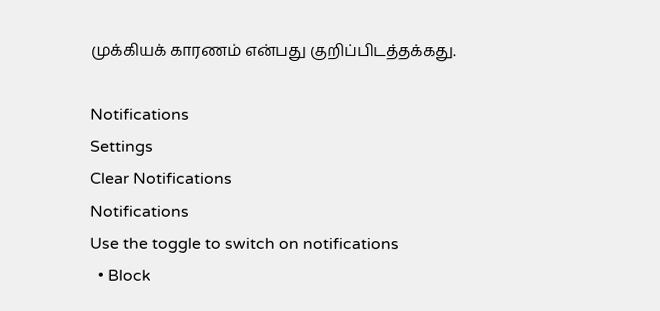முக்கியக் காரணம் என்பது குறிப்பிடத்தக்கது.

Notifications
Settings
Clear Notifications
Notifications
Use the toggle to switch on notifications
  • Block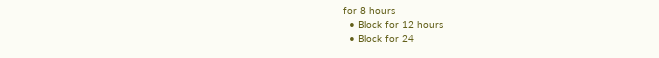for 8 hours
  • Block for 12 hours
  • Block for 24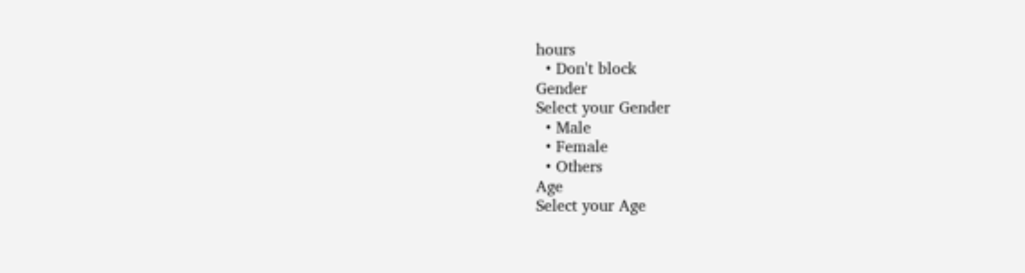hours
  • Don't block
Gender
Select your Gender
  • Male
  • Female
  • Others
Age
Select your Age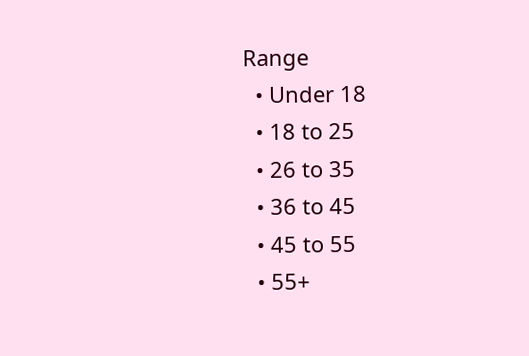Range
  • Under 18
  • 18 to 25
  • 26 to 35
  • 36 to 45
  • 45 to 55
  • 55+